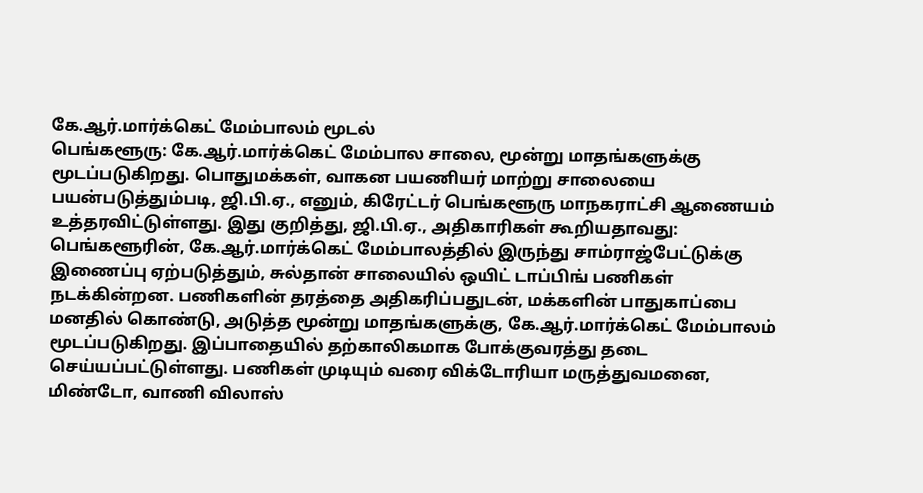கே.ஆர்.மார்க்கெட் மேம்பாலம் மூடல்
பெங்களூரு: கே.ஆர்.மார்க்கெட் மேம்பால சாலை, மூன்று மாதங்களுக்கு மூடப்படுகிறது. பொதுமக்கள், வாகன பயணியர் மாற்று சாலையை பயன்படுத்தும்படி, ஜி.பி.ஏ., எனும், கிரேட்டர் பெங்களூரு மாநகராட்சி ஆணையம் உத்தரவிட்டுள்ளது. இது குறித்து, ஜி.பி.ஏ., அதிகாரிகள் கூறியதாவது: பெங்களூரின், கே.ஆர்.மார்க்கெட் மேம்பாலத்தில் இருந்து சாம்ராஜ்பேட்டுக்கு இணைப்பு ஏற்படுத்தும், சுல்தான் சாலையில் ஒயிட் டாப்பிங் பணிகள் நடக்கின்றன. பணிகளின் தரத்தை அதிகரிப்பதுடன், மக்களின் பாதுகாப்பை மனதில் கொண்டு, அடுத்த மூன்று மாதங்களுக்கு, கே.ஆர்.மார்க்கெட் மேம்பாலம் மூடப்படுகிறது. இப்பாதையில் தற்காலிகமாக போக்குவரத்து தடை செய்யப்பட்டுள்ளது. பணிகள் முடியும் வரை விக்டோரியா மருத்துவமனை, மிண்டோ, வாணி விலாஸ்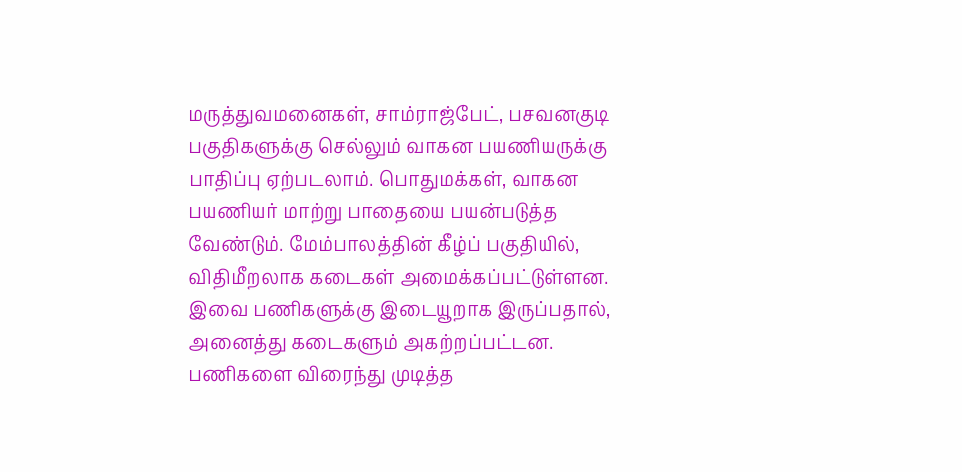மருத்துவமனைகள், சாம்ராஜ்பேட், பசவனகுடி பகுதிகளுக்கு செல்லும் வாகன பயணியருக்கு பாதிப்பு ஏற்படலாம். பொதுமக்கள், வாகன பயணியர் மாற்று பாதையை பயன்படுத்த வேண்டும். மேம்பாலத்தின் கீழ்ப் பகுதியில், விதிமீறலாக கடைகள் அமைக்கப்பட்டுள்ளன. இவை பணிகளுக்கு இடையூறாக இருப்பதால், அனைத்து கடைகளும் அகற்றப்பட்டன. பணிகளை விரைந்து முடித்த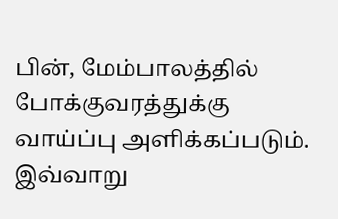பின், மேம்பாலத்தில் போக்குவரத்துக்கு வாய்ப்பு அளிக்கப்படும். இவ்வாறு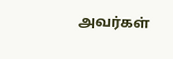அவர்கள்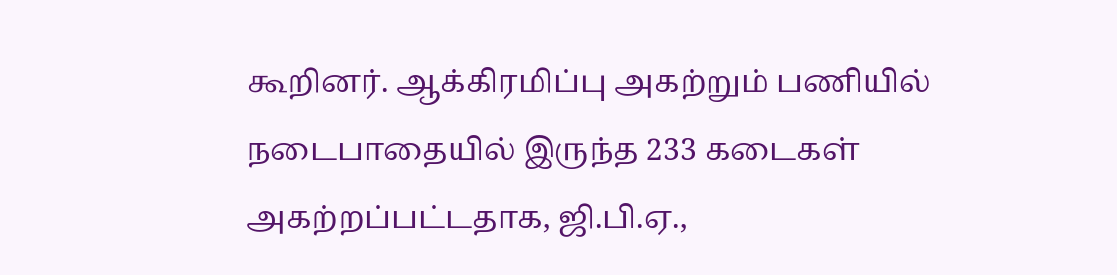கூறினர். ஆக்கிரமிப்பு அகற்றும் பணியில் நடைபாதையில் இருந்த 233 கடைகள் அகற்றப்பட்டதாக, ஜி.பி.ஏ.,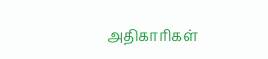அதிகாரிகள்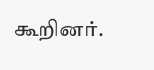கூறினர்.